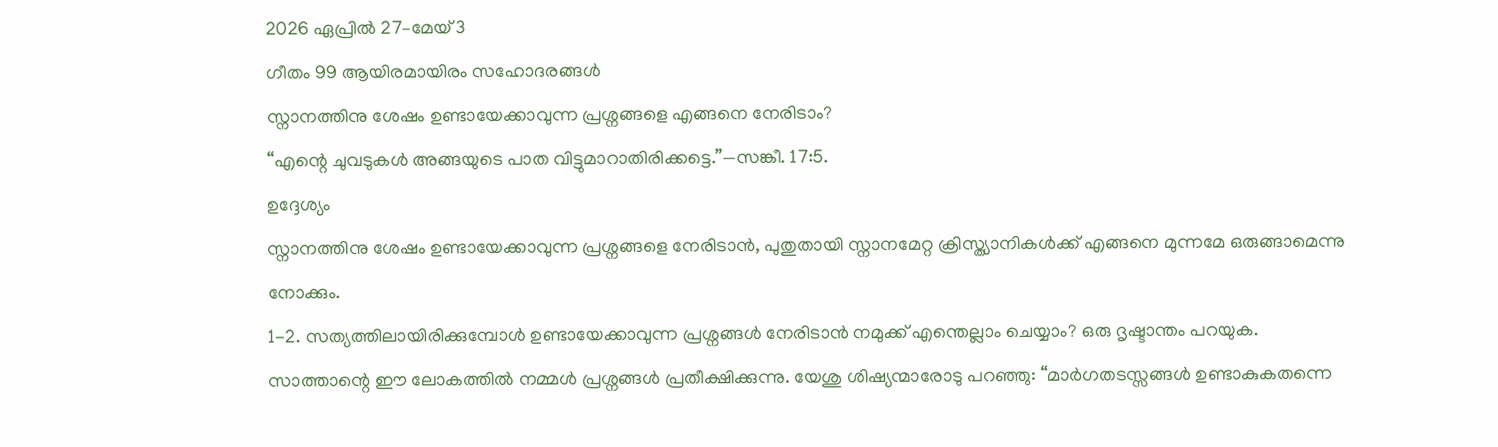2026 ഏപ്രിൽ 27–മേയ് 3
ഗീതം 99 ആയിരമായിരം സഹോദരങ്ങൾ
സ്നാനത്തിനു ശേഷം ഉണ്ടായേക്കാവുന്ന പ്രശ്നങ്ങളെ എങ്ങനെ നേരിടാം?
“എന്റെ ചുവടുകൾ അങ്ങയുടെ പാത വിട്ടുമാറാതിരിക്കട്ടെ.”—സങ്കീ. 17:5.
ഉദ്ദേശ്യം
സ്നാനത്തിനു ശേഷം ഉണ്ടായേക്കാവുന്ന പ്രശ്നങ്ങളെ നേരിടാൻ, പുതുതായി സ്നാനമേറ്റ ക്രിസ്ത്യാനികൾക്ക് എങ്ങനെ മുന്നമേ ഒരുങ്ങാമെന്നു നോക്കും.
1-2. സത്യത്തിലായിരിക്കുമ്പോൾ ഉണ്ടായേക്കാവുന്ന പ്രശ്നങ്ങൾ നേരിടാൻ നമുക്ക് എന്തെല്ലാം ചെയ്യാം? ഒരു ദൃഷ്ടാന്തം പറയുക.
സാത്താന്റെ ഈ ലോകത്തിൽ നമ്മൾ പ്രശ്നങ്ങൾ പ്രതീക്ഷിക്കുന്നു. യേശു ശിഷ്യന്മാരോടു പറഞ്ഞു: “മാർഗതടസ്സങ്ങൾ ഉണ്ടാകുകതന്നെ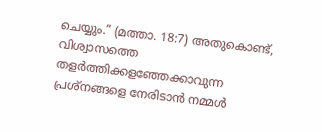ചെയ്യും.” (മത്താ. 18:7) അതുകൊണ്ട്, വിശ്വാസത്തെ തളർത്തിക്കളഞ്ഞേക്കാവുന്ന പ്രശ്നങ്ങളെ നേരിടാൻ നമ്മൾ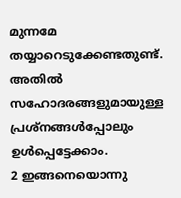മുന്നമേ തയ്യാറെടുക്കേണ്ടതുണ്ട്. അതിൽ സഹോദരങ്ങളുമായുള്ള പ്രശ്നങ്ങൾപ്പോലും ഉൾപ്പെട്ടേക്കാം.
2 ഇങ്ങനെയൊന്നു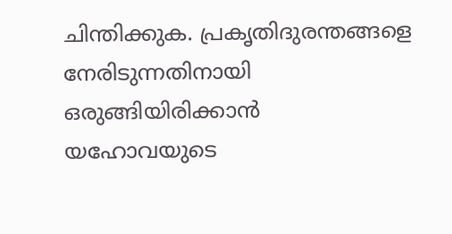ചിന്തിക്കുക. പ്രകൃതിദുരന്തങ്ങളെ നേരിടുന്നതിനായി ഒരുങ്ങിയിരിക്കാൻ യഹോവയുടെ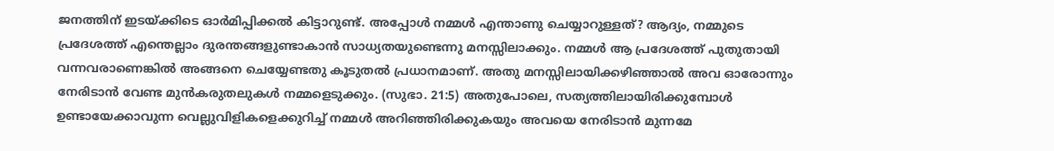ജനത്തിന് ഇടയ്ക്കിടെ ഓർമിപ്പിക്കൽ കിട്ടാറുണ്ട്. അപ്പോൾ നമ്മൾ എന്താണു ചെയ്യാറുള്ളത്? ആദ്യം, നമ്മുടെ പ്രദേശത്ത് എന്തെല്ലാം ദുരന്തങ്ങളുണ്ടാകാൻ സാധ്യതയുണ്ടെന്നു മനസ്സിലാക്കും. നമ്മൾ ആ പ്രദേശത്ത് പുതുതായി വന്നവരാണെങ്കിൽ അങ്ങനെ ചെയ്യേണ്ടതു കൂടുതൽ പ്രധാനമാണ്. അതു മനസ്സിലായിക്കഴിഞ്ഞാൽ അവ ഓരോന്നും നേരിടാൻ വേണ്ട മുൻകരുതലുകൾ നമ്മളെടുക്കും. (സുഭാ. 21:5) അതുപോലെ, സത്യത്തിലായിരിക്കുമ്പോൾ ഉണ്ടായേക്കാവുന്ന വെല്ലുവിളികളെക്കുറിച്ച് നമ്മൾ അറിഞ്ഞിരിക്കുകയും അവയെ നേരിടാൻ മുന്നമേ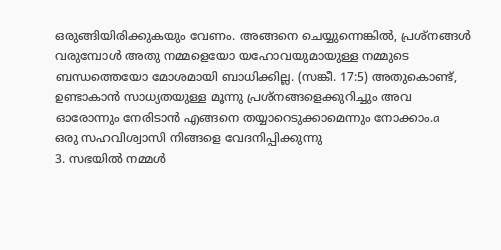ഒരുങ്ങിയിരിക്കുകയും വേണം. അങ്ങനെ ചെയ്യുന്നെങ്കിൽ, പ്രശ്നങ്ങൾ വരുമ്പോൾ അതു നമ്മളെയോ യഹോവയുമായുള്ള നമ്മുടെ ബന്ധത്തെയോ മോശമായി ബാധിക്കില്ല. (സങ്കീ. 17:5) അതുകൊണ്ട്, ഉണ്ടാകാൻ സാധ്യതയുള്ള മൂന്നു പ്രശ്നങ്ങളെക്കുറിച്ചും അവ ഓരോന്നും നേരിടാൻ എങ്ങനെ തയ്യാറെടുക്കാമെന്നും നോക്കാം.a
ഒരു സഹവിശ്വാസി നിങ്ങളെ വേദനിപ്പിക്കുന്നു
3. സഭയിൽ നമ്മൾ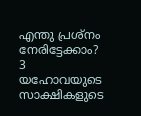എന്തു പ്രശ്നം നേരിട്ടേക്കാം?
3 യഹോവയുടെ സാക്ഷികളുടെ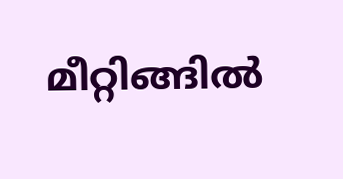മീറ്റിങ്ങിൽ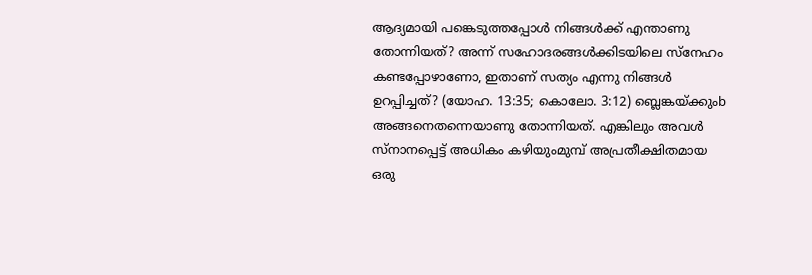ആദ്യമായി പങ്കെടുത്തപ്പോൾ നിങ്ങൾക്ക് എന്താണു തോന്നിയത്? അന്ന് സഹോദരങ്ങൾക്കിടയിലെ സ്നേഹം കണ്ടപ്പോഴാണോ, ഇതാണ് സത്യം എന്നു നിങ്ങൾ ഉറപ്പിച്ചത്? (യോഹ. 13:35; കൊലോ. 3:12) ബ്ലെങ്കയ്ക്കുംb അങ്ങനെതന്നെയാണു തോന്നിയത്. എങ്കിലും അവൾ സ്നാനപ്പെട്ട് അധികം കഴിയുംമുമ്പ് അപ്രതീക്ഷിതമായ ഒരു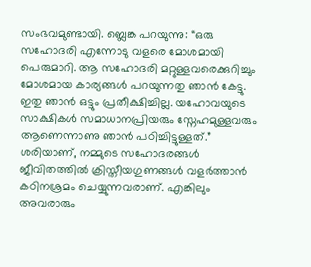സംഭവമുണ്ടായി. ബ്ലെങ്ക പറയുന്നു: “ഒരു സഹോദരി എന്നോടു വളരെ മോശമായി പെരുമാറി. ആ സഹോദരി മറ്റുള്ളവരെക്കുറിച്ചും മോശമായ കാര്യങ്ങൾ പറയുന്നതു ഞാൻ കേട്ടു. ഇതു ഞാൻ ഒട്ടും പ്രതീക്ഷിച്ചില്ല. യഹോവയുടെ സാക്ഷികൾ സമാധാനപ്രിയരും സ്നേഹമുള്ളവരും ആണെന്നാണു ഞാൻ പഠിച്ചിട്ടുള്ളത്.” ശരിയാണ്, നമ്മുടെ സഹോദരങ്ങൾ ജീവിതത്തിൽ ക്രിസ്തീയഗുണങ്ങൾ വളർത്താൻ കഠിനശ്രമം ചെയ്യുന്നവരാണ്. എങ്കിലും അവരാരും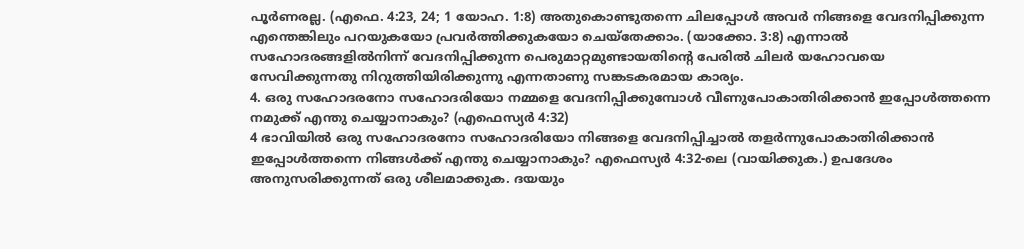പൂർണരല്ല. (എഫെ. 4:23, 24; 1 യോഹ. 1:8) അതുകൊണ്ടുതന്നെ ചിലപ്പോൾ അവർ നിങ്ങളെ വേദനിപ്പിക്കുന്ന എന്തെങ്കിലും പറയുകയോ പ്രവർത്തിക്കുകയോ ചെയ്തേക്കാം. (യാക്കോ. 3:8) എന്നാൽ സഹോദരങ്ങളിൽനിന്ന് വേദനിപ്പിക്കുന്ന പെരുമാറ്റമുണ്ടായതിന്റെ പേരിൽ ചിലർ യഹോവയെ സേവിക്കുന്നതു നിറുത്തിയിരിക്കുന്നു എന്നതാണു സങ്കടകരമായ കാര്യം.
4. ഒരു സഹോദരനോ സഹോദരിയോ നമ്മളെ വേദനിപ്പിക്കുമ്പോൾ വീണുപോകാതിരിക്കാൻ ഇപ്പോൾത്തന്നെ നമുക്ക് എന്തു ചെയ്യാനാകും? (എഫെസ്യർ 4:32)
4 ഭാവിയിൽ ഒരു സഹോദരനോ സഹോദരിയോ നിങ്ങളെ വേദനിപ്പിച്ചാൽ തളർന്നുപോകാതിരിക്കാൻ ഇപ്പോൾത്തന്നെ നിങ്ങൾക്ക് എന്തു ചെയ്യാനാകും? എഫെസ്യർ 4:32-ലെ (വായിക്കുക.) ഉപദേശം അനുസരിക്കുന്നത് ഒരു ശീലമാക്കുക. ദയയും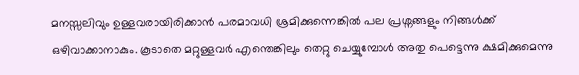മനസ്സലിവും ഉള്ളവരായിരിക്കാൻ പരമാവധി ശ്രമിക്കുന്നെങ്കിൽ പല പ്രശ്നങ്ങളും നിങ്ങൾക്ക് ഒഴിവാക്കാനാകും. കൂടാതെ മറ്റുള്ളവർ എന്തെങ്കിലും തെറ്റു ചെയ്യുമ്പോൾ അതു പെട്ടെന്നു ക്ഷമിക്കുമെന്നു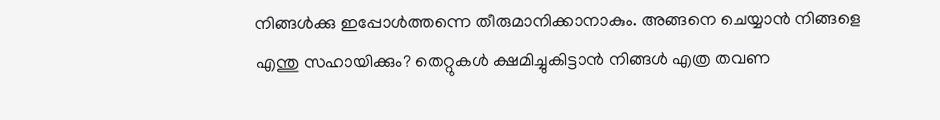നിങ്ങൾക്കു ഇപ്പോൾത്തന്നെ തീരുമാനിക്കാനാകും. അങ്ങനെ ചെയ്യാൻ നിങ്ങളെ എന്തു സഹായിക്കും? തെറ്റുകൾ ക്ഷമിച്ചുകിട്ടാൻ നിങ്ങൾ എത്ര തവണ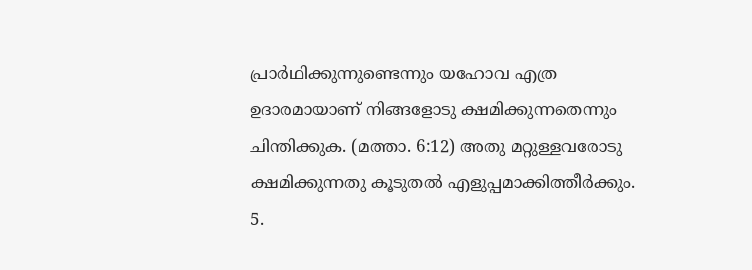പ്രാർഥിക്കുന്നുണ്ടെന്നും യഹോവ എത്ര ഉദാരമായാണ് നിങ്ങളോടു ക്ഷമിക്കുന്നതെന്നും ചിന്തിക്കുക. (മത്താ. 6:12) അതു മറ്റുള്ളവരോടു ക്ഷമിക്കുന്നതു കൂടുതൽ എളുപ്പമാക്കിത്തീർക്കും.
5.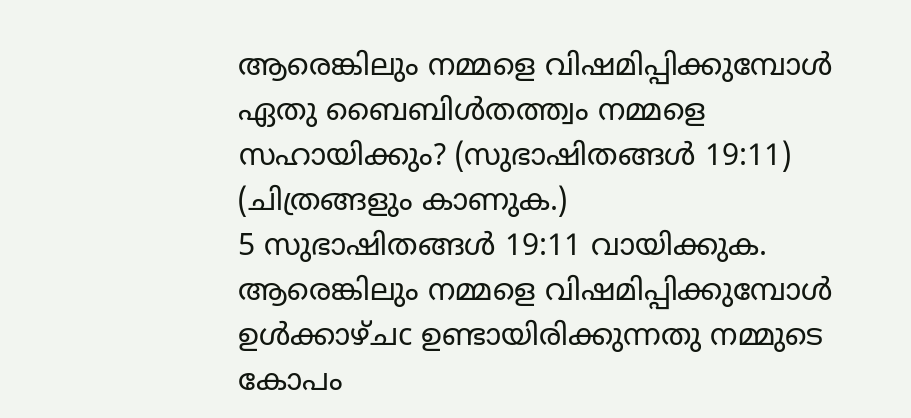ആരെങ്കിലും നമ്മളെ വിഷമിപ്പിക്കുമ്പോൾ ഏതു ബൈബിൾതത്ത്വം നമ്മളെ സഹായിക്കും? (സുഭാഷിതങ്ങൾ 19:11) (ചിത്രങ്ങളും കാണുക.)
5 സുഭാഷിതങ്ങൾ 19:11 വായിക്കുക. ആരെങ്കിലും നമ്മളെ വിഷമിപ്പിക്കുമ്പോൾ ഉൾക്കാഴ്ചc ഉണ്ടായിരിക്കുന്നതു നമ്മുടെ കോപം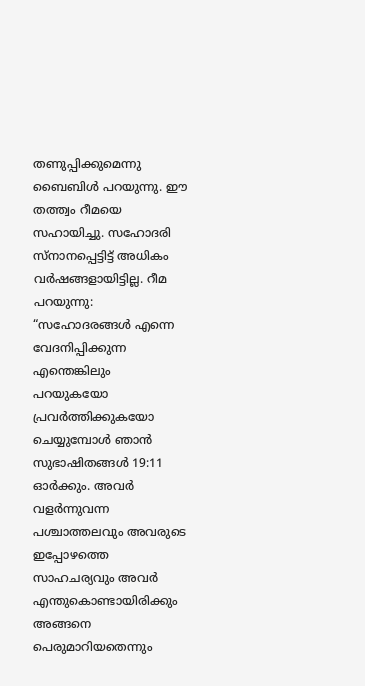തണുപ്പിക്കുമെന്നു ബൈബിൾ പറയുന്നു. ഈ തത്ത്വം റീമയെ സഹായിച്ചു. സഹോദരി സ്നാനപ്പെട്ടിട്ട് അധികം വർഷങ്ങളായിട്ടില്ല. റീമ പറയുന്നു: “സഹോദരങ്ങൾ എന്നെ വേദനിപ്പിക്കുന്ന എന്തെങ്കിലും പറയുകയോ പ്രവർത്തിക്കുകയോ ചെയ്യുമ്പോൾ ഞാൻ സുഭാഷിതങ്ങൾ 19:11 ഓർക്കും. അവർ വളർന്നുവന്ന പശ്ചാത്തലവും അവരുടെ ഇപ്പോഴത്തെ സാഹചര്യവും അവർ എന്തുകൊണ്ടായിരിക്കും അങ്ങനെ പെരുമാറിയതെന്നും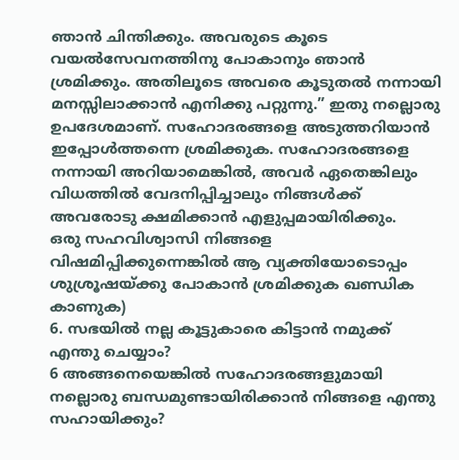ഞാൻ ചിന്തിക്കും. അവരുടെ കൂടെ വയൽസേവനത്തിനു പോകാനും ഞാൻ ശ്രമിക്കും. അതിലൂടെ അവരെ കൂടുതൽ നന്നായി മനസ്സിലാക്കാൻ എനിക്കു പറ്റുന്നു.” ഇതു നല്ലൊരു ഉപദേശമാണ്. സഹോദരങ്ങളെ അടുത്തറിയാൻ ഇപ്പോൾത്തന്നെ ശ്രമിക്കുക. സഹോദരങ്ങളെ നന്നായി അറിയാമെങ്കിൽ, അവർ ഏതെങ്കിലും വിധത്തിൽ വേദനിപ്പിച്ചാലും നിങ്ങൾക്ക് അവരോടു ക്ഷമിക്കാൻ എളുപ്പമായിരിക്കും.
ഒരു സഹവിശ്വാസി നിങ്ങളെ വിഷമിപ്പിക്കുന്നെങ്കിൽ ആ വ്യക്തിയോടൊപ്പം ശുശ്രൂഷയ്ക്കു പോകാൻ ശ്രമിക്കുക ഖണ്ഡിക കാണുക)
6. സഭയിൽ നല്ല കൂട്ടുകാരെ കിട്ടാൻ നമുക്ക് എന്തു ചെയ്യാം?
6 അങ്ങനെയെങ്കിൽ സഹോദരങ്ങളുമായി നല്ലൊരു ബന്ധമുണ്ടായിരിക്കാൻ നിങ്ങളെ എന്തു സഹായിക്കും?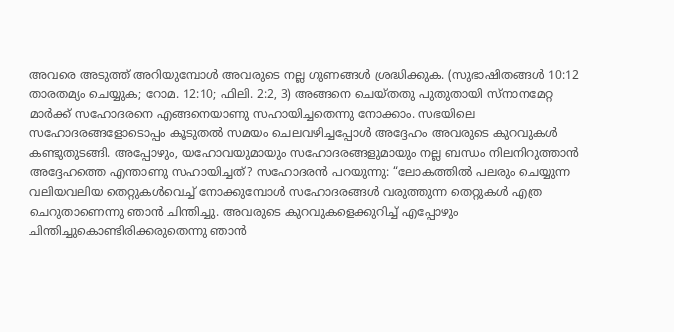അവരെ അടുത്ത് അറിയുമ്പോൾ അവരുടെ നല്ല ഗുണങ്ങൾ ശ്രദ്ധിക്കുക. (സുഭാഷിതങ്ങൾ 10:12 താരതമ്യം ചെയ്യുക; റോമ. 12:10; ഫിലി. 2:2, 3) അങ്ങനെ ചെയ്തതു പുതുതായി സ്നാനമേറ്റ മാർക്ക് സഹോദരനെ എങ്ങനെയാണു സഹായിച്ചതെന്നു നോക്കാം. സഭയിലെ സഹോദരങ്ങളോടൊപ്പം കൂടുതൽ സമയം ചെലവഴിച്ചപ്പോൾ അദ്ദേഹം അവരുടെ കുറവുകൾ കണ്ടുതുടങ്ങി. അപ്പോഴും, യഹോവയുമായും സഹോദരങ്ങളുമായും നല്ല ബന്ധം നിലനിറുത്താൻ അദ്ദേഹത്തെ എന്താണു സഹായിച്ചത്? സഹോദരൻ പറയുന്നു: “ലോകത്തിൽ പലരും ചെയ്യുന്ന വലിയവലിയ തെറ്റുകൾവെച്ച് നോക്കുമ്പോൾ സഹോദരങ്ങൾ വരുത്തുന്ന തെറ്റുകൾ എത്ര ചെറുതാണെന്നു ഞാൻ ചിന്തിച്ചു. അവരുടെ കുറവുകളെക്കുറിച്ച് എപ്പോഴും ചിന്തിച്ചുകൊണ്ടിരിക്കരുതെന്നു ഞാൻ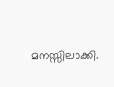മനസ്സിലാക്കി.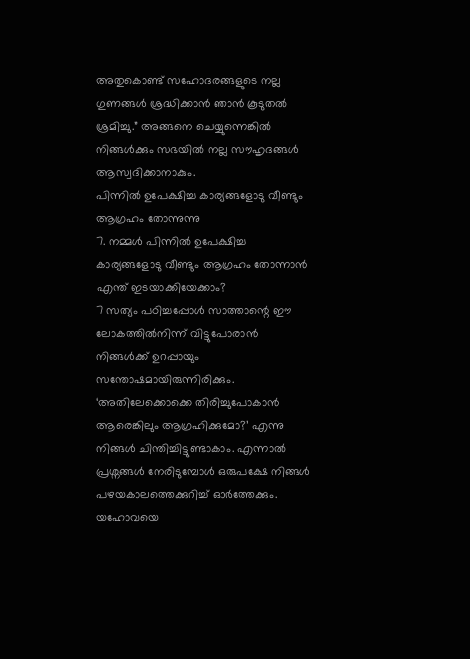അതുകൊണ്ട് സഹോദരങ്ങളുടെ നല്ല ഗുണങ്ങൾ ശ്രദ്ധിക്കാൻ ഞാൻ കൂടുതൽ ശ്രമിച്ചു.” അങ്ങനെ ചെയ്യുന്നെങ്കിൽ നിങ്ങൾക്കും സഭയിൽ നല്ല സൗഹൃദങ്ങൾ ആസ്വദിക്കാനാകും.
പിന്നിൽ ഉപേക്ഷിച്ച കാര്യങ്ങളോടു വീണ്ടും ആഗ്രഹം തോന്നുന്നു
7. നമ്മൾ പിന്നിൽ ഉപേക്ഷിച്ച കാര്യങ്ങളോടു വീണ്ടും ആഗ്രഹം തോന്നാൻ എന്ത് ഇടയാക്കിയേക്കാം?
7 സത്യം പഠിച്ചപ്പോൾ സാത്താന്റെ ഈ ലോകത്തിൽനിന്ന് വിട്ടുപോരാൻ നിങ്ങൾക്ക് ഉറപ്പായും സന്തോഷമായിരുന്നിരിക്കും. ‘അതിലേക്കൊക്കെ തിരിച്ചുപോകാൻ ആരെങ്കിലും ആഗ്രഹിക്കുമോ?’ എന്നു നിങ്ങൾ ചിന്തിച്ചിട്ടുണ്ടാകാം. എന്നാൽ പ്രശ്നങ്ങൾ നേരിടുമ്പോൾ ഒരുപക്ഷേ നിങ്ങൾ പഴയകാലത്തെക്കുറിച്ച് ഓർത്തേക്കും. യഹോവയെ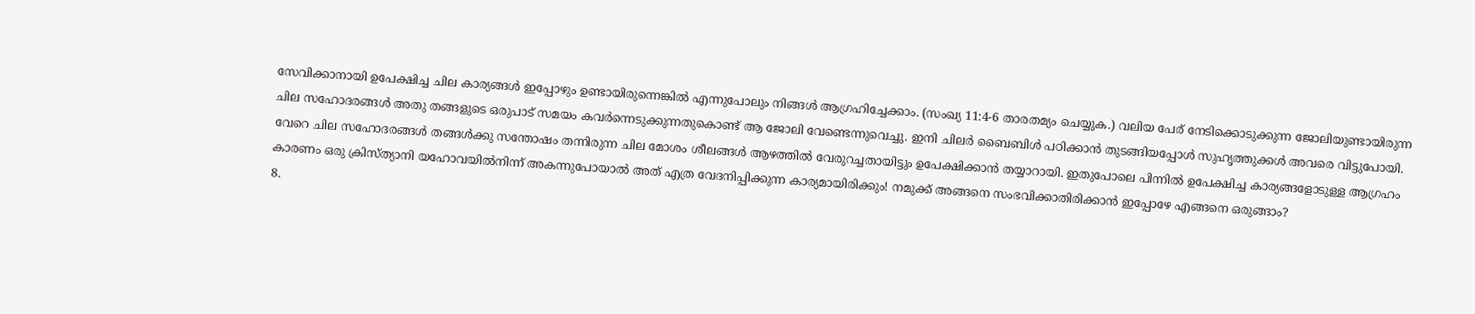സേവിക്കാനായി ഉപേക്ഷിച്ച ചില കാര്യങ്ങൾ ഇപ്പോഴും ഉണ്ടായിരുന്നെങ്കിൽ എന്നുപോലും നിങ്ങൾ ആഗ്രഹിച്ചേക്കാം. (സംഖ്യ 11:4-6 താരതമ്യം ചെയ്യുക.) വലിയ പേര് നേടിക്കൊടുക്കുന്ന ജോലിയുണ്ടായിരുന്ന ചില സഹോദരങ്ങൾ അതു തങ്ങളുടെ ഒരുപാട് സമയം കവർന്നെടുക്കുന്നതുകൊണ്ട് ആ ജോലി വേണ്ടെന്നുവെച്ചു. ഇനി ചിലർ ബൈബിൾ പഠിക്കാൻ തുടങ്ങിയപ്പോൾ സുഹൃത്തുക്കൾ അവരെ വിട്ടുപോയി. വേറെ ചില സഹോദരങ്ങൾ തങ്ങൾക്കു സന്തോഷം തന്നിരുന്ന ചില മോശം ശീലങ്ങൾ ആഴത്തിൽ വേരുറച്ചതായിട്ടും ഉപേക്ഷിക്കാൻ തയ്യാറായി. ഇതുപോലെ പിന്നിൽ ഉപേക്ഷിച്ച കാര്യങ്ങളോടുള്ള ആഗ്രഹം കാരണം ഒരു ക്രിസ്ത്യാനി യഹോവയിൽനിന്ന് അകന്നുപോയാൽ അത് എത്ര വേദനിപ്പിക്കുന്ന കാര്യമായിരിക്കും! നമുക്ക് അങ്ങനെ സംഭവിക്കാതിരിക്കാൻ ഇപ്പോഴേ എങ്ങനെ ഒരുങ്ങാം?
8.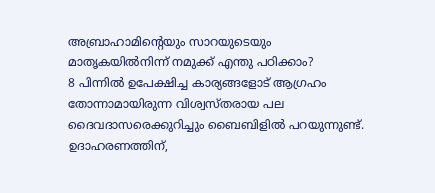അബ്രാഹാമിന്റെയും സാറയുടെയും മാതൃകയിൽനിന്ന് നമുക്ക് എന്തു പഠിക്കാം?
8 പിന്നിൽ ഉപേക്ഷിച്ച കാര്യങ്ങളോട് ആഗ്രഹം തോന്നാമായിരുന്ന വിശ്വസ്തരായ പല ദൈവദാസരെക്കുറിച്ചും ബൈബിളിൽ പറയുന്നുണ്ട്. ഉദാഹരണത്തിന്,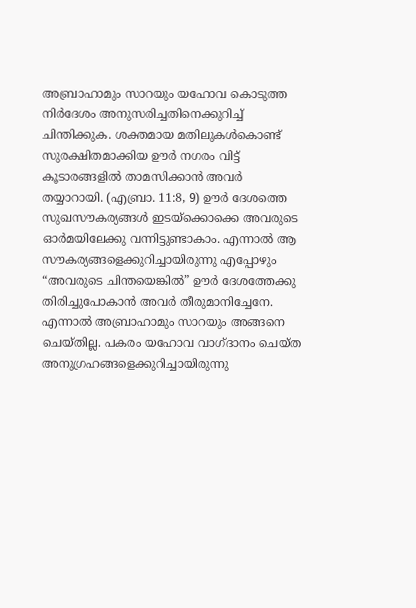അബ്രാഹാമും സാറയും യഹോവ കൊടുത്ത നിർദേശം അനുസരിച്ചതിനെക്കുറിച്ച് ചിന്തിക്കുക. ശക്തമായ മതിലുകൾകൊണ്ട് സുരക്ഷിതമാക്കിയ ഊർ നഗരം വിട്ട് കൂടാരങ്ങളിൽ താമസിക്കാൻ അവർ തയ്യാറായി. (എബ്രാ. 11:8, 9) ഊർ ദേശത്തെ സുഖസൗകര്യങ്ങൾ ഇടയ്ക്കൊക്കെ അവരുടെ ഓർമയിലേക്കു വന്നിട്ടുണ്ടാകാം. എന്നാൽ ആ സൗകര്യങ്ങളെക്കുറിച്ചായിരുന്നു എപ്പോഴും “അവരുടെ ചിന്തയെങ്കിൽ” ഊർ ദേശത്തേക്കു തിരിച്ചുപോകാൻ അവർ തീരുമാനിച്ചേനേ. എന്നാൽ അബ്രാഹാമും സാറയും അങ്ങനെ ചെയ്തില്ല. പകരം യഹോവ വാഗ്ദാനം ചെയ്ത അനുഗ്രഹങ്ങളെക്കുറിച്ചായിരുന്നു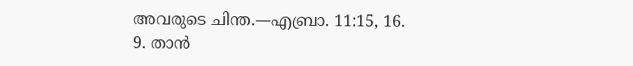അവരുടെ ചിന്ത.—എബ്രാ. 11:15, 16.
9. താൻ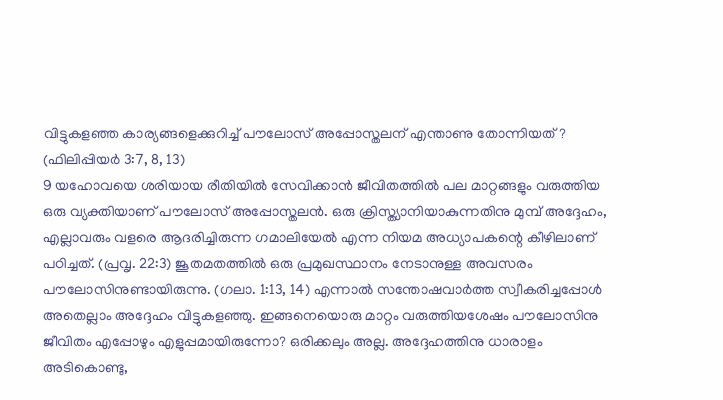വിട്ടുകളഞ്ഞ കാര്യങ്ങളെക്കുറിച്ച് പൗലോസ് അപ്പോസ്തലന് എന്താണു തോന്നിയത്? (ഫിലിപ്പിയർ 3:7, 8, 13)
9 യഹോവയെ ശരിയായ രീതിയിൽ സേവിക്കാൻ ജീവിതത്തിൽ പല മാറ്റങ്ങളും വരുത്തിയ ഒരു വ്യക്തിയാണ് പൗലോസ് അപ്പോസ്തലൻ. ഒരു ക്രിസ്ത്യാനിയാകുന്നതിനു മുമ്പ് അദ്ദേഹം, എല്ലാവരും വളരെ ആദരിച്ചിരുന്ന ഗമാലിയേൽ എന്ന നിയമ അധ്യാപകന്റെ കീഴിലാണ് പഠിച്ചത്. (പ്രവൃ. 22:3) ജൂതമതത്തിൽ ഒരു പ്രമുഖസ്ഥാനം നേടാനുള്ള അവസരം പൗലോസിനുണ്ടായിരുന്നു. (ഗലാ. 1:13, 14) എന്നാൽ സന്തോഷവാർത്ത സ്വീകരിച്ചപ്പോൾ അതെല്ലാം അദ്ദേഹം വിട്ടുകളഞ്ഞു. ഇങ്ങനെയൊരു മാറ്റം വരുത്തിയശേഷം പൗലോസിനു ജീവിതം എപ്പോഴും എളുപ്പമായിരുന്നോ? ഒരിക്കലും അല്ല. അദ്ദേഹത്തിനു ധാരാളം അടികൊണ്ടു,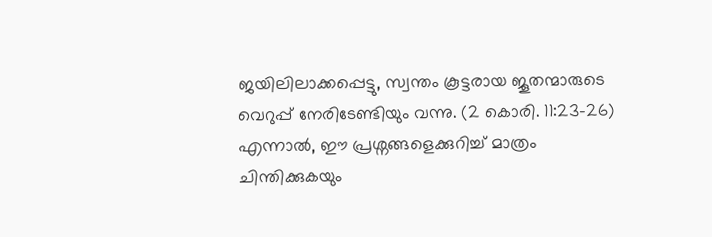ജയിലിലാക്കപ്പെട്ടു, സ്വന്തം കൂട്ടരായ ജൂതന്മാരുടെ വെറുപ്പ് നേരിടേണ്ടിയും വന്നു. (2 കൊരി. 11:23-26) എന്നാൽ, ഈ പ്രശ്നങ്ങളെക്കുറിച്ച് മാത്രം ചിന്തിക്കുകയും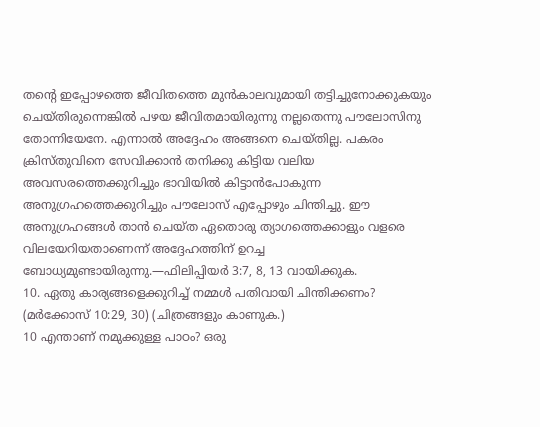തന്റെ ഇപ്പോഴത്തെ ജീവിതത്തെ മുൻകാലവുമായി തട്ടിച്ചുനോക്കുകയും ചെയ്തിരുന്നെങ്കിൽ പഴയ ജീവിതമായിരുന്നു നല്ലതെന്നു പൗലോസിനു തോന്നിയേനേ. എന്നാൽ അദ്ദേഹം അങ്ങനെ ചെയ്തില്ല. പകരം ക്രിസ്തുവിനെ സേവിക്കാൻ തനിക്കു കിട്ടിയ വലിയ അവസരത്തെക്കുറിച്ചും ഭാവിയിൽ കിട്ടാൻപോകുന്ന അനുഗ്രഹത്തെക്കുറിച്ചും പൗലോസ് എപ്പോഴും ചിന്തിച്ചു. ഈ അനുഗ്രഹങ്ങൾ താൻ ചെയ്ത ഏതൊരു ത്യാഗത്തെക്കാളും വളരെ വിലയേറിയതാണെന്ന് അദ്ദേഹത്തിന് ഉറച്ച ബോധ്യമുണ്ടായിരുന്നു.—ഫിലിപ്പിയർ 3:7, 8, 13 വായിക്കുക.
10. ഏതു കാര്യങ്ങളെക്കുറിച്ച് നമ്മൾ പതിവായി ചിന്തിക്കണം? (മർക്കോസ് 10:29, 30) (ചിത്രങ്ങളും കാണുക.)
10 എന്താണ് നമുക്കുള്ള പാഠം? ഒരു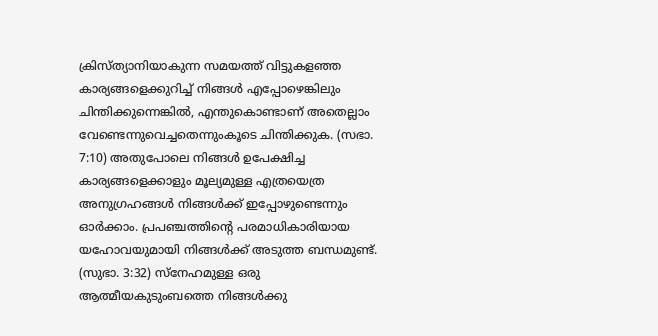ക്രിസ്ത്യാനിയാകുന്ന സമയത്ത് വിട്ടുകളഞ്ഞ കാര്യങ്ങളെക്കുറിച്ച് നിങ്ങൾ എപ്പോഴെങ്കിലും ചിന്തിക്കുന്നെങ്കിൽ, എന്തുകൊണ്ടാണ് അതെല്ലാം വേണ്ടെന്നുവെച്ചതെന്നുംകൂടെ ചിന്തിക്കുക. (സഭാ. 7:10) അതുപോലെ നിങ്ങൾ ഉപേക്ഷിച്ച കാര്യങ്ങളെക്കാളും മൂല്യമുള്ള എത്രയെത്ര അനുഗ്രഹങ്ങൾ നിങ്ങൾക്ക് ഇപ്പോഴുണ്ടെന്നും ഓർക്കാം. പ്രപഞ്ചത്തിന്റെ പരമാധികാരിയായ യഹോവയുമായി നിങ്ങൾക്ക് അടുത്ത ബന്ധമുണ്ട്. (സുഭാ. 3:32) സ്നേഹമുള്ള ഒരു ആത്മീയകുടുംബത്തെ നിങ്ങൾക്കു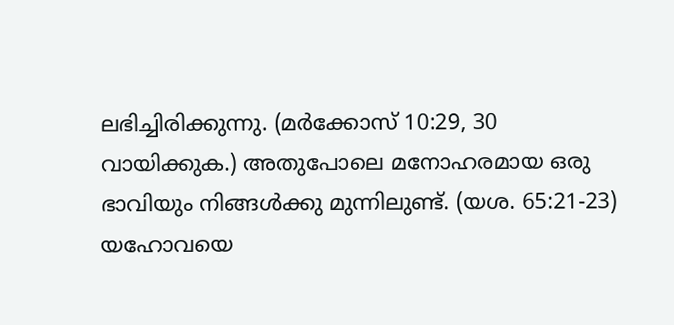ലഭിച്ചിരിക്കുന്നു. (മർക്കോസ് 10:29, 30 വായിക്കുക.) അതുപോലെ മനോഹരമായ ഒരു ഭാവിയും നിങ്ങൾക്കു മുന്നിലുണ്ട്. (യശ. 65:21-23) യഹോവയെ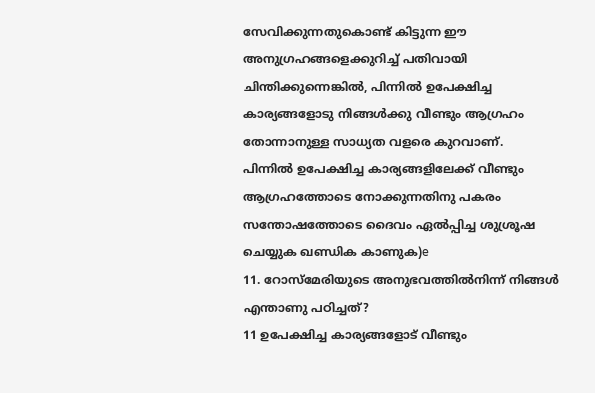സേവിക്കുന്നതുകൊണ്ട് കിട്ടുന്ന ഈ അനുഗ്രഹങ്ങളെക്കുറിച്ച് പതിവായി ചിന്തിക്കുന്നെങ്കിൽ, പിന്നിൽ ഉപേക്ഷിച്ച കാര്യങ്ങളോടു നിങ്ങൾക്കു വീണ്ടും ആഗ്രഹം തോന്നാനുള്ള സാധ്യത വളരെ കുറവാണ്.
പിന്നിൽ ഉപേക്ഷിച്ച കാര്യങ്ങളിലേക്ക് വീണ്ടും ആഗ്രഹത്തോടെ നോക്കുന്നതിനു പകരം സന്തോഷത്തോടെ ദൈവം ഏൽപ്പിച്ച ശുശ്രൂഷ ചെയ്യുക ഖണ്ഡിക കാണുക)e
11. റോസ്മേരിയുടെ അനുഭവത്തിൽനിന്ന് നിങ്ങൾ എന്താണു പഠിച്ചത്?
11 ഉപേക്ഷിച്ച കാര്യങ്ങളോട് വീണ്ടും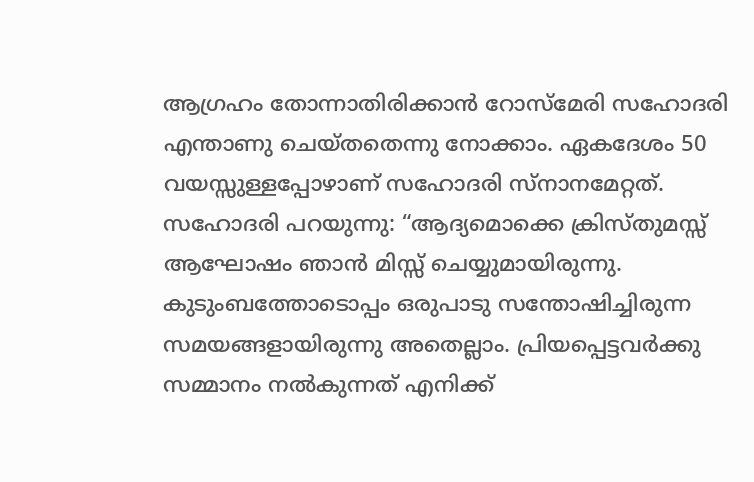ആഗ്രഹം തോന്നാതിരിക്കാൻ റോസ്മേരി സഹോദരി എന്താണു ചെയ്തതെന്നു നോക്കാം. ഏകദേശം 50 വയസ്സുള്ളപ്പോഴാണ് സഹോദരി സ്നാനമേറ്റത്. സഹോദരി പറയുന്നു: “ആദ്യമൊക്കെ ക്രിസ്തുമസ്സ് ആഘോഷം ഞാൻ മിസ്സ് ചെയ്യുമായിരുന്നു. കുടുംബത്തോടൊപ്പം ഒരുപാടു സന്തോഷിച്ചിരുന്ന സമയങ്ങളായിരുന്നു അതെല്ലാം. പ്രിയപ്പെട്ടവർക്കു സമ്മാനം നൽകുന്നത് എനിക്ക്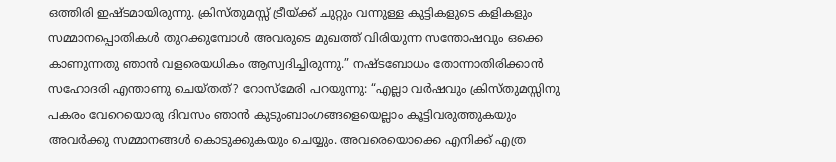ഒത്തിരി ഇഷ്ടമായിരുന്നു. ക്രിസ്തുമസ്സ് ട്രീയ്ക്ക് ചുറ്റും വന്നുള്ള കുട്ടികളുടെ കളികളും സമ്മാനപ്പൊതികൾ തുറക്കുമ്പോൾ അവരുടെ മുഖത്ത് വിരിയുന്ന സന്തോഷവും ഒക്കെ കാണുന്നതു ഞാൻ വളരെയധികം ആസ്വദിച്ചിരുന്നു.” നഷ്ടബോധം തോന്നാതിരിക്കാൻ സഹോദരി എന്താണു ചെയ്തത്? റോസ്മേരി പറയുന്നു: “എല്ലാ വർഷവും ക്രിസ്തുമസ്സിനു പകരം വേറെയൊരു ദിവസം ഞാൻ കുടുംബാംഗങ്ങളെയെല്ലാം കൂട്ടിവരുത്തുകയും അവർക്കു സമ്മാനങ്ങൾ കൊടുക്കുകയും ചെയ്യും. അവരെയൊക്കെ എനിക്ക് എത്ര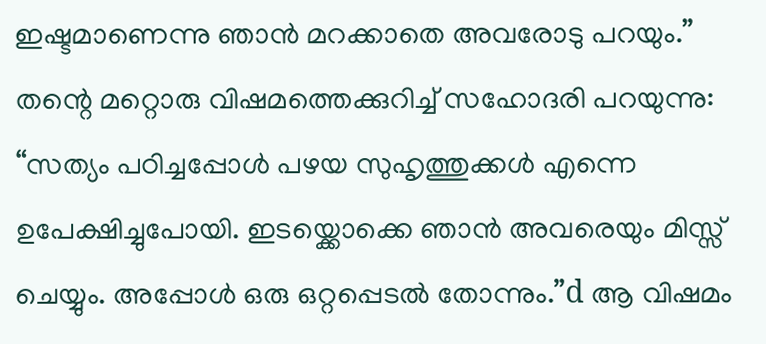ഇഷ്ടമാണെന്നു ഞാൻ മറക്കാതെ അവരോടു പറയും.” തന്റെ മറ്റൊരു വിഷമത്തെക്കുറിച്ച് സഹോദരി പറയുന്നു: “സത്യം പഠിച്ചപ്പോൾ പഴയ സുഹൃത്തുക്കൾ എന്നെ ഉപേക്ഷിച്ചുപോയി. ഇടയ്ക്കൊക്കെ ഞാൻ അവരെയും മിസ്സ് ചെയ്യും. അപ്പോൾ ഒരു ഒറ്റപ്പെടൽ തോന്നും.”d ആ വിഷമം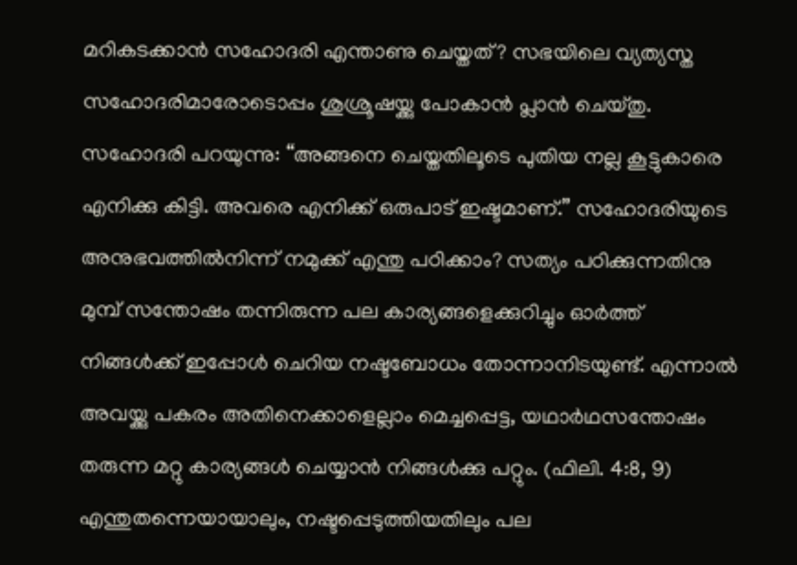മറികടക്കാൻ സഹോദരി എന്താണു ചെയ്തത്? സഭയിലെ വ്യത്യസ്ത സഹോദരിമാരോടൊപ്പം ശുശ്രൂഷയ്ക്കു പോകാൻ പ്ലാൻ ചെയ്തു. സഹോദരി പറയുന്നു: “അങ്ങനെ ചെയ്തതിലൂടെ പുതിയ നല്ല കൂട്ടുകാരെ എനിക്കു കിട്ടി. അവരെ എനിക്ക് ഒരുപാട് ഇഷ്ടമാണ്.” സഹോദരിയുടെ അനുഭവത്തിൽനിന്ന് നമുക്ക് എന്തു പഠിക്കാം? സത്യം പഠിക്കുന്നതിനു മുമ്പ് സന്തോഷം തന്നിരുന്ന പല കാര്യങ്ങളെക്കുറിച്ചും ഓർത്ത് നിങ്ങൾക്ക് ഇപ്പോൾ ചെറിയ നഷ്ടബോധം തോന്നാനിടയുണ്ട്. എന്നാൽ അവയ്ക്കു പകരം അതിനെക്കാളെല്ലാം മെച്ചപ്പെട്ട, യഥാർഥസന്തോഷം തരുന്ന മറ്റു കാര്യങ്ങൾ ചെയ്യാൻ നിങ്ങൾക്കു പറ്റും. (ഫിലി. 4:8, 9) എന്തുതന്നെയായാലും, നഷ്ടപ്പെടുത്തിയതിലും പല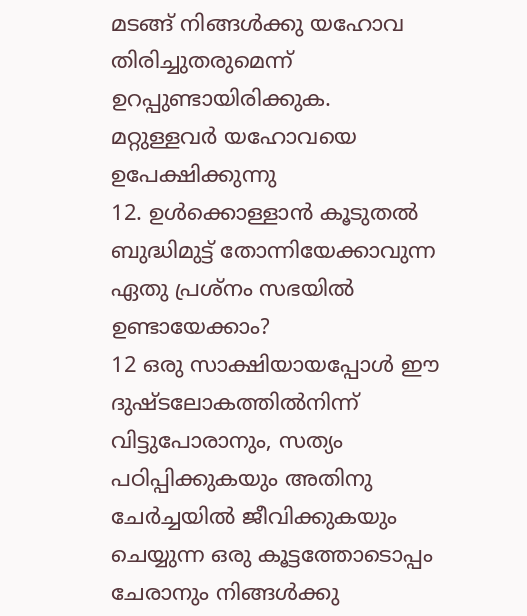മടങ്ങ് നിങ്ങൾക്കു യഹോവ തിരിച്ചുതരുമെന്ന് ഉറപ്പുണ്ടായിരിക്കുക.
മറ്റുള്ളവർ യഹോവയെ ഉപേക്ഷിക്കുന്നു
12. ഉൾക്കൊള്ളാൻ കൂടുതൽ ബുദ്ധിമുട്ട് തോന്നിയേക്കാവുന്ന ഏതു പ്രശ്നം സഭയിൽ ഉണ്ടായേക്കാം?
12 ഒരു സാക്ഷിയായപ്പോൾ ഈ ദുഷ്ടലോകത്തിൽനിന്ന് വിട്ടുപോരാനും, സത്യം പഠിപ്പിക്കുകയും അതിനു ചേർച്ചയിൽ ജീവിക്കുകയും ചെയ്യുന്ന ഒരു കൂട്ടത്തോടൊപ്പം ചേരാനും നിങ്ങൾക്കു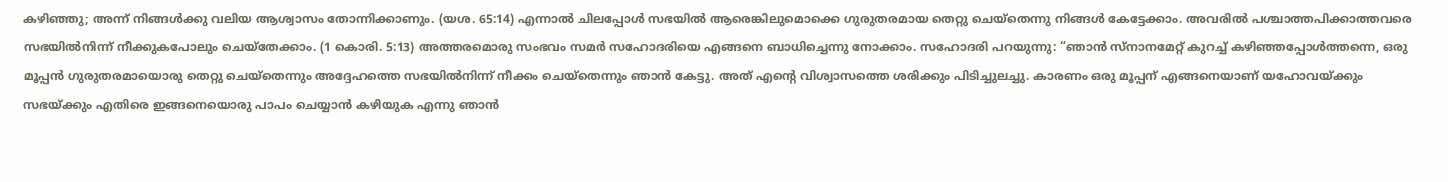കഴിഞ്ഞു; അന്ന് നിങ്ങൾക്കു വലിയ ആശ്വാസം തോന്നിക്കാണും. (യശ. 65:14) എന്നാൽ ചിലപ്പോൾ സഭയിൽ ആരെങ്കിലുമൊക്കെ ഗുരുതരമായ തെറ്റു ചെയ്തെന്നു നിങ്ങൾ കേട്ടേക്കാം. അവരിൽ പശ്ചാത്തപിക്കാത്തവരെ സഭയിൽനിന്ന് നീക്കുകപോലും ചെയ്തേക്കാം. (1 കൊരി. 5:13) അത്തരമൊരു സംഭവം സമർ സഹോദരിയെ എങ്ങനെ ബാധിച്ചെന്നു നോക്കാം. സഹോദരി പറയുന്നു: “ഞാൻ സ്നാനമേറ്റ് കുറച്ച് കഴിഞ്ഞപ്പോൾത്തന്നെ, ഒരു മൂപ്പൻ ഗുരുതരമായൊരു തെറ്റു ചെയ്തെന്നും അദ്ദേഹത്തെ സഭയിൽനിന്ന് നീക്കം ചെയ്തെന്നും ഞാൻ കേട്ടു. അത് എന്റെ വിശ്വാസത്തെ ശരിക്കും പിടിച്ചുലച്ചു. കാരണം ഒരു മൂപ്പന് എങ്ങനെയാണ് യഹോവയ്ക്കും സഭയ്ക്കും എതിരെ ഇങ്ങനെയൊരു പാപം ചെയ്യാൻ കഴിയുക എന്നു ഞാൻ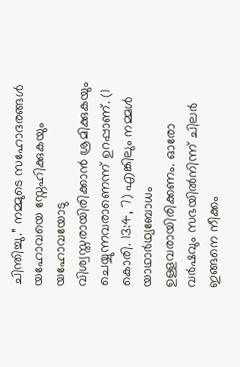ചിന്തിച്ചു.” നമ്മുടെ സഹോദരങ്ങൾ യഹോവയെ സ്നേഹിക്കുകയും യഹോവയോടു വിശ്വസ്തരായിരിക്കാൻ ശ്രമിക്കുകയും ചെയ്യുന്നവരാണെന്ന് ഉറപ്പാണ്. (1 കൊരി. 13:4, 7) എങ്കിലും നമ്മൾ യാഥാർഥ്യബോധം ഉള്ളവരായിരിക്കണം. ഓരോ വർഷവും സഭയിൽനിന്ന് ചിലർ ഇങ്ങനെ നീക്കം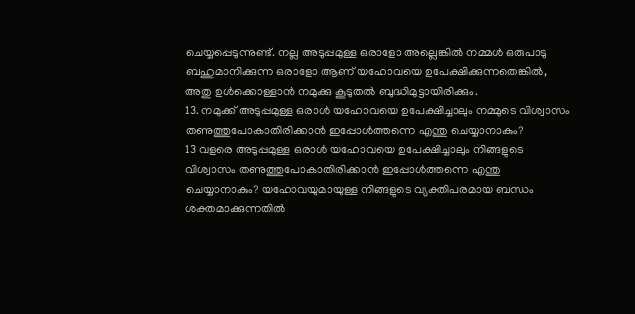ചെയ്യപ്പെടുന്നുണ്ട്. നല്ല അടുപ്പമുള്ള ഒരാളോ അല്ലെങ്കിൽ നമ്മൾ ഒരുപാടു ബഹുമാനിക്കുന്ന ഒരാളോ ആണ് യഹോവയെ ഉപേക്ഷിക്കുന്നതെങ്കിൽ, അതു ഉൾക്കൊള്ളാൻ നമുക്കു കൂടുതൽ ബുദ്ധിമുട്ടായിരിക്കും.
13. നമുക്ക് അടുപ്പമുള്ള ഒരാൾ യഹോവയെ ഉപേക്ഷിച്ചാലും നമ്മുടെ വിശ്വാസം തണുത്തുപോകാതിരിക്കാൻ ഇപ്പോൾത്തന്നെ എന്തു ചെയ്യാനാകും?
13 വളരെ അടുപ്പമുള്ള ഒരാൾ യഹോവയെ ഉപേക്ഷിച്ചാലും നിങ്ങളുടെ വിശ്വാസം തണുത്തുപോകാതിരിക്കാൻ ഇപ്പോൾത്തന്നെ എന്തു ചെയ്യാനാകും? യഹോവയുമായുള്ള നിങ്ങളുടെ വ്യക്തിപരമായ ബന്ധം ശക്തമാക്കുന്നതിൽ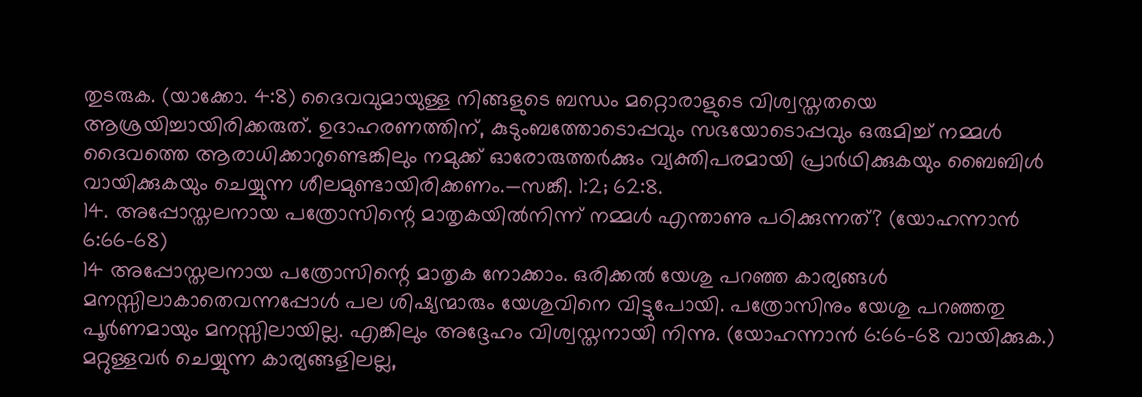തുടരുക. (യാക്കോ. 4:8) ദൈവവുമായുള്ള നിങ്ങളുടെ ബന്ധം മറ്റൊരാളുടെ വിശ്വസ്തതയെ ആശ്രയിച്ചായിരിക്കരുത്. ഉദാഹരണത്തിന്, കുടുംബത്തോടൊപ്പവും സഭയോടൊപ്പവും ഒരുമിച്ച് നമ്മൾ ദൈവത്തെ ആരാധിക്കാറുണ്ടെങ്കിലും നമുക്ക് ഓരോരുത്തർക്കും വ്യക്തിപരമായി പ്രാർഥിക്കുകയും ബൈബിൾ വായിക്കുകയും ചെയ്യുന്ന ശീലമുണ്ടായിരിക്കണം.—സങ്കീ. 1:2; 62:8.
14. അപ്പോസ്തലനായ പത്രോസിന്റെ മാതൃകയിൽനിന്ന് നമ്മൾ എന്താണു പഠിക്കുന്നത്? (യോഹന്നാൻ 6:66-68)
14 അപ്പോസ്തലനായ പത്രോസിന്റെ മാതൃക നോക്കാം. ഒരിക്കൽ യേശു പറഞ്ഞ കാര്യങ്ങൾ മനസ്സിലാകാതെവന്നപ്പോൾ പല ശിഷ്യന്മാരും യേശുവിനെ വിട്ടുപോയി. പത്രോസിനും യേശു പറഞ്ഞതു പൂർണമായും മനസ്സിലായില്ല. എങ്കിലും അദ്ദേഹം വിശ്വസ്തനായി നിന്നു. (യോഹന്നാൻ 6:66-68 വായിക്കുക.) മറ്റുള്ളവർ ചെയ്യുന്ന കാര്യങ്ങളിലല്ല,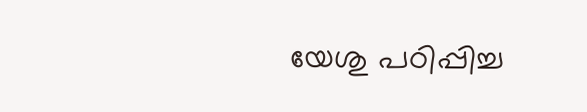യേശു പഠിപ്പിച്ച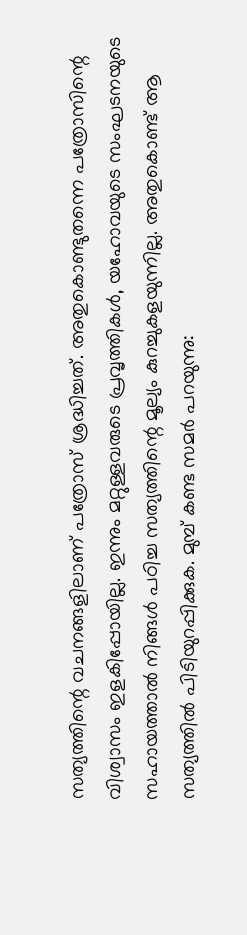സത്യത്തിന്റെ വചനങ്ങളിലാണ് പത്രോസ് ശ്രദ്ധിച്ചത്. അതുകൊണ്ടുതന്നെ പത്രോസിന്റെ വിശ്വാസം ഇളകിപ്പോയില്ല. ഇന്നും മറ്റുള്ളവരുടെ പ്രവൃത്തികൾ, യഹോവയുടെ സംഘടനയുടെ സഹായത്താൽ നിങ്ങൾ പഠിച്ച സത്യത്തിന്റെ മൂല്യം കുറച്ചുകളയുന്നില്ല. അതുകൊണ്ട് ആ സത്യത്തിൽ പിടിയുറപ്പിക്കുക. മുമ്പ് കണ്ട സമർ പറയുന്നു: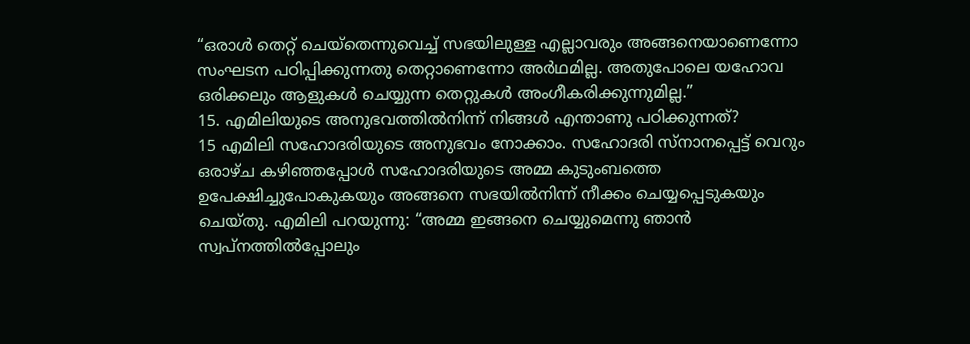“ഒരാൾ തെറ്റ് ചെയ്തെന്നുവെച്ച് സഭയിലുള്ള എല്ലാവരും അങ്ങനെയാണെന്നോ സംഘടന പഠിപ്പിക്കുന്നതു തെറ്റാണെന്നോ അർഥമില്ല. അതുപോലെ യഹോവ ഒരിക്കലും ആളുകൾ ചെയ്യുന്ന തെറ്റുകൾ അംഗീകരിക്കുന്നുമില്ല.”
15. എമിലിയുടെ അനുഭവത്തിൽനിന്ന് നിങ്ങൾ എന്താണു പഠിക്കുന്നത്?
15 എമിലി സഹോദരിയുടെ അനുഭവം നോക്കാം. സഹോദരി സ്നാനപ്പെട്ട് വെറും ഒരാഴ്ച കഴിഞ്ഞപ്പോൾ സഹോദരിയുടെ അമ്മ കുടുംബത്തെ ഉപേക്ഷിച്ചുപോകുകയും അങ്ങനെ സഭയിൽനിന്ന് നീക്കം ചെയ്യപ്പെടുകയും ചെയ്തു. എമിലി പറയുന്നു: “അമ്മ ഇങ്ങനെ ചെയ്യുമെന്നു ഞാൻ സ്വപ്നത്തിൽപ്പോലും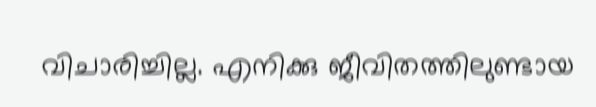വിചാരിച്ചില്ല. എനിക്കു ജീവിതത്തിലുണ്ടായ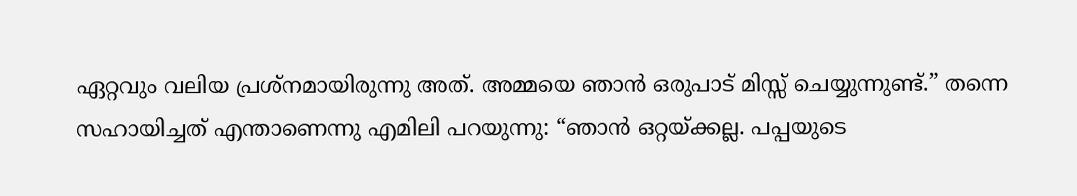ഏറ്റവും വലിയ പ്രശ്നമായിരുന്നു അത്. അമ്മയെ ഞാൻ ഒരുപാട് മിസ്സ് ചെയ്യുന്നുണ്ട്.” തന്നെ സഹായിച്ചത് എന്താണെന്നു എമിലി പറയുന്നു: “ഞാൻ ഒറ്റയ്ക്കല്ല. പപ്പയുടെ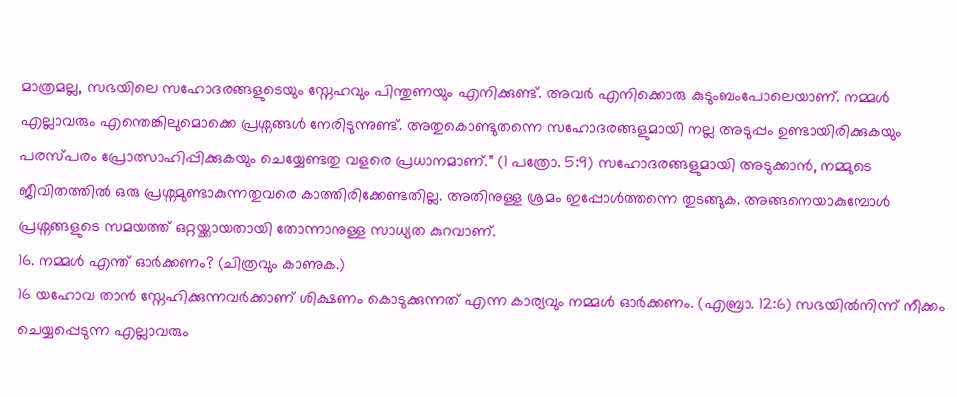മാത്രമല്ല, സഭയിലെ സഹോദരങ്ങളുടെയും സ്നേഹവും പിന്തുണയും എനിക്കുണ്ട്. അവർ എനിക്കൊരു കുടുംബംപോലെയാണ്. നമ്മൾ എല്ലാവരും എന്തെങ്കിലുമൊക്കെ പ്രശ്നങ്ങൾ നേരിടുന്നുണ്ട്. അതുകൊണ്ടുതന്നെ സഹോദരങ്ങളുമായി നല്ല അടുപ്പം ഉണ്ടായിരിക്കുകയും പരസ്പരം പ്രോത്സാഹിപ്പിക്കുകയും ചെയ്യേണ്ടതു വളരെ പ്രധാനമാണ്.” (1 പത്രോ. 5:9) സഹോദരങ്ങളുമായി അടുക്കാൻ, നമ്മുടെ ജീവിതത്തിൽ ഒരു പ്രശ്നമുണ്ടാകുന്നതുവരെ കാത്തിരിക്കേണ്ടതില്ല. അതിനുള്ള ശ്രമം ഇപ്പോൾത്തന്നെ തുടങ്ങുക. അങ്ങനെയാകുമ്പോൾ പ്രശ്നങ്ങളുടെ സമയത്ത് ഒറ്റയ്ക്കായതായി തോന്നാനുള്ള സാധ്യത കുറവാണ്.
16. നമ്മൾ എന്ത് ഓർക്കണം? (ചിത്രവും കാണുക.)
16 യഹോവ താൻ സ്നേഹിക്കുന്നവർക്കാണ് ശിക്ഷണം കൊടുക്കുന്നത് എന്ന കാര്യവും നമ്മൾ ഓർക്കണം. (എബ്രാ. 12:6) സഭയിൽനിന്ന് നീക്കം ചെയ്യപ്പെടുന്ന എല്ലാവരും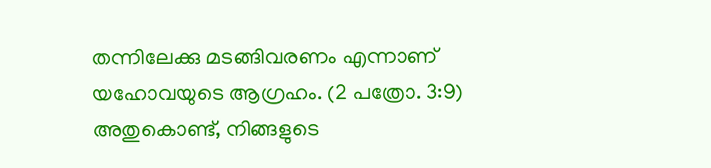തന്നിലേക്കു മടങ്ങിവരണം എന്നാണ് യഹോവയുടെ ആഗ്രഹം. (2 പത്രോ. 3:9) അതുകൊണ്ട്, നിങ്ങളുടെ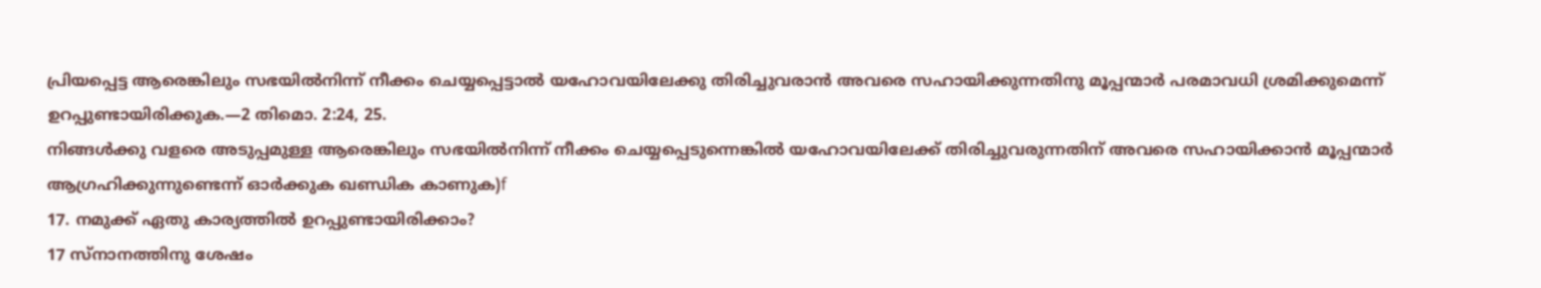പ്രിയപ്പെട്ട ആരെങ്കിലും സഭയിൽനിന്ന് നീക്കം ചെയ്യപ്പെട്ടാൽ യഹോവയിലേക്കു തിരിച്ചുവരാൻ അവരെ സഹായിക്കുന്നതിനു മൂപ്പന്മാർ പരമാവധി ശ്രമിക്കുമെന്ന് ഉറപ്പുണ്ടായിരിക്കുക.—2 തിമൊ. 2:24, 25.
നിങ്ങൾക്കു വളരെ അടുപ്പമുള്ള ആരെങ്കിലും സഭയിൽനിന്ന് നീക്കം ചെയ്യപ്പെടുന്നെങ്കിൽ യഹോവയിലേക്ക് തിരിച്ചുവരുന്നതിന് അവരെ സഹായിക്കാൻ മൂപ്പന്മാർ ആഗ്രഹിക്കുന്നുണ്ടെന്ന് ഓർക്കുക ഖണ്ഡിക കാണുക)f
17. നമുക്ക് ഏതു കാര്യത്തിൽ ഉറപ്പുണ്ടായിരിക്കാം?
17 സ്നാനത്തിനു ശേഷം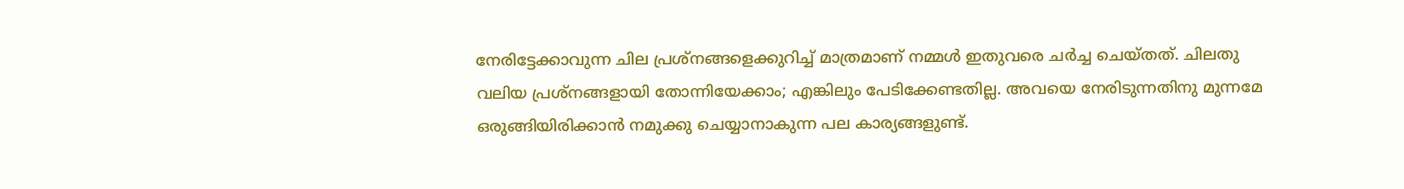നേരിട്ടേക്കാവുന്ന ചില പ്രശ്നങ്ങളെക്കുറിച്ച് മാത്രമാണ് നമ്മൾ ഇതുവരെ ചർച്ച ചെയ്തത്. ചിലതു വലിയ പ്രശ്നങ്ങളായി തോന്നിയേക്കാം; എങ്കിലും പേടിക്കേണ്ടതില്ല. അവയെ നേരിടുന്നതിനു മുന്നമേ ഒരുങ്ങിയിരിക്കാൻ നമുക്കു ചെയ്യാനാകുന്ന പല കാര്യങ്ങളുണ്ട്.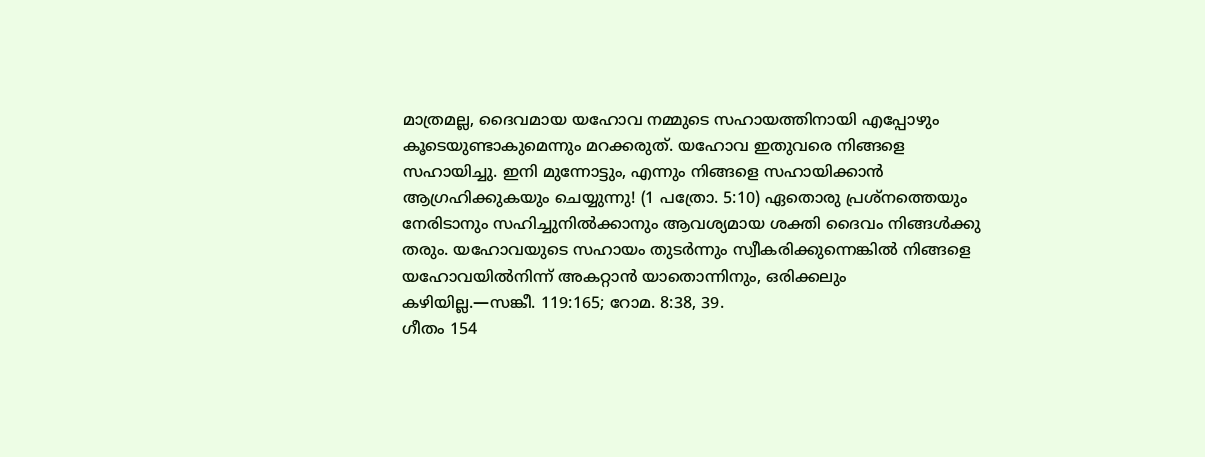മാത്രമല്ല, ദൈവമായ യഹോവ നമ്മുടെ സഹായത്തിനായി എപ്പോഴും കൂടെയുണ്ടാകുമെന്നും മറക്കരുത്. യഹോവ ഇതുവരെ നിങ്ങളെ സഹായിച്ചു. ഇനി മുന്നോട്ടും, എന്നും നിങ്ങളെ സഹായിക്കാൻ ആഗ്രഹിക്കുകയും ചെയ്യുന്നു! (1 പത്രോ. 5:10) ഏതൊരു പ്രശ്നത്തെയും നേരിടാനും സഹിച്ചുനിൽക്കാനും ആവശ്യമായ ശക്തി ദൈവം നിങ്ങൾക്കു തരും. യഹോവയുടെ സഹായം തുടർന്നും സ്വീകരിക്കുന്നെങ്കിൽ നിങ്ങളെ യഹോവയിൽനിന്ന് അകറ്റാൻ യാതൊന്നിനും, ഒരിക്കലും കഴിയില്ല.—സങ്കീ. 119:165; റോമ. 8:38, 39.
ഗീതം 154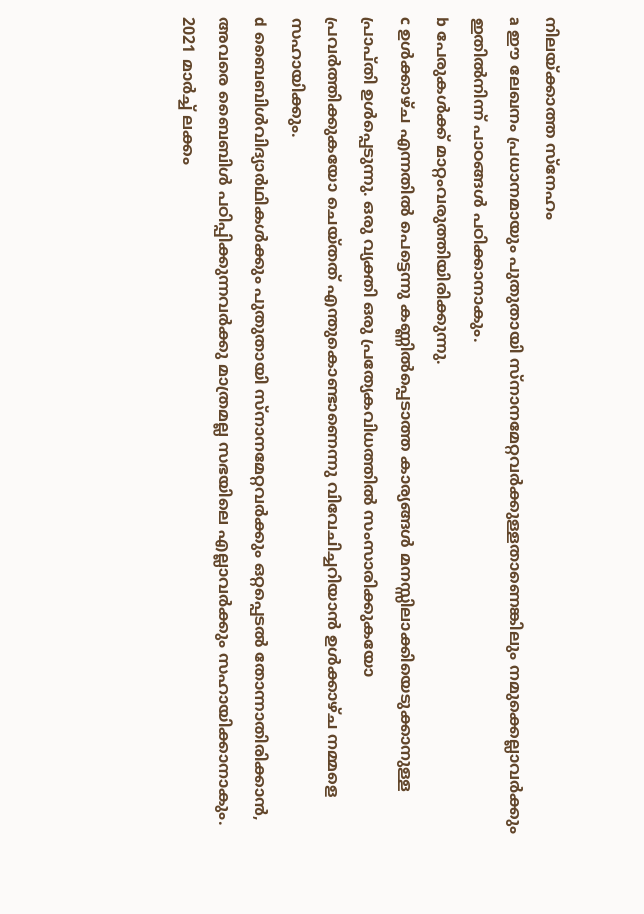നിലയ്ക്കാത്ത സ്നേഹം
a ഈ ലേഖനം പ്രധാനമായും പുതുതായി സ്നാനമേറ്റവർക്കുള്ളതാണെങ്കിലും നമുക്കെല്ലാവർക്കും ഇതിൽനിന്ന് പാഠങ്ങൾ പഠിക്കാനാകും.
b പേരുകൾക്ക് മാറ്റംവരുത്തിയിരിക്കുന്നു.
c ഉൾക്കാഴ്ച എന്നതിൽ പെട്ടെന്നു കണ്ണിൽപ്പെടാത്ത കാര്യങ്ങൾ മനസ്സിലാക്കിയെടുക്കാനുള്ള പ്രാപ്തി ഉൾപ്പെടുന്നു. ഒരു വ്യക്തി ഒരു പ്രത്യേകവിധത്തിൽ സംസാരിക്കുകയോ പ്രവർത്തിക്കുകയോ ചെയ്തത് എന്തുകൊണ്ടാണെന്നു വിവേചിച്ചറിയാൻ ഉൾക്കാഴ്ച നമ്മളെ സഹായിക്കും.
d ബൈബിൾവിദ്യാർഥികൾക്കും പുതുതായി സ്നാനമേറ്റവർക്കും ഒറ്റപ്പെടൽ തോന്നാതിരിക്കാൻ, അവരെ ബൈബിൾ പഠിപ്പിക്കുന്നവർക്കു മാത്രമല്ല സഭയിലെ എല്ലാവർക്കും സഹായിക്കാനാകും. 2021 മാർച്ച് ലക്കം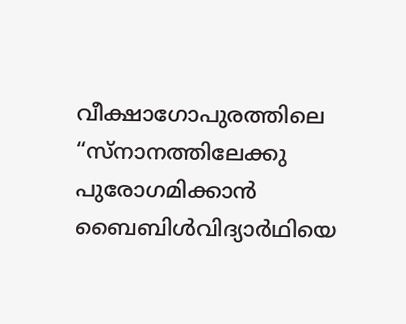വീക്ഷാഗോപുരത്തിലെ “സ്നാനത്തിലേക്കു പുരോഗമിക്കാൻ ബൈബിൾവിദ്യാർഥിയെ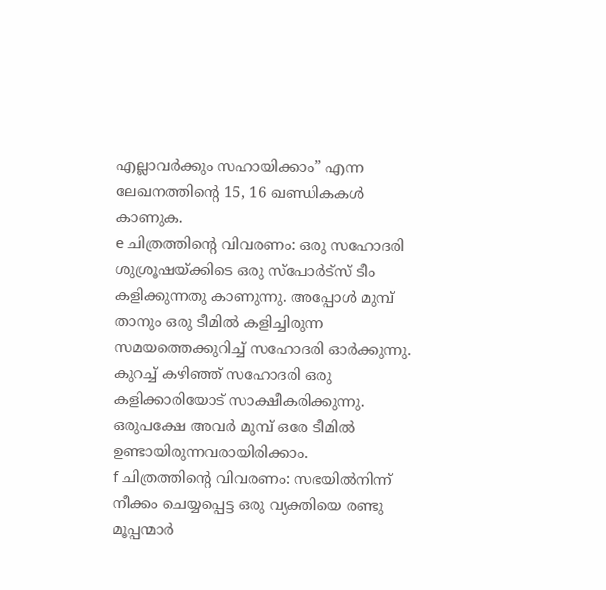എല്ലാവർക്കും സഹായിക്കാം” എന്ന ലേഖനത്തിന്റെ 15, 16 ഖണ്ഡികകൾ കാണുക.
e ചിത്രത്തിന്റെ വിവരണം: ഒരു സഹോദരി ശുശ്രൂഷയ്ക്കിടെ ഒരു സ്പോർട്സ് ടീം കളിക്കുന്നതു കാണുന്നു. അപ്പോൾ മുമ്പ് താനും ഒരു ടീമിൽ കളിച്ചിരുന്ന സമയത്തെക്കുറിച്ച് സഹോദരി ഓർക്കുന്നു. കുറച്ച് കഴിഞ്ഞ് സഹോദരി ഒരു കളിക്കാരിയോട് സാക്ഷീകരിക്കുന്നു. ഒരുപക്ഷേ അവർ മുമ്പ് ഒരേ ടീമിൽ ഉണ്ടായിരുന്നവരായിരിക്കാം.
f ചിത്രത്തിന്റെ വിവരണം: സഭയിൽനിന്ന് നീക്കം ചെയ്യപ്പെട്ട ഒരു വ്യക്തിയെ രണ്ടു മൂപ്പന്മാർ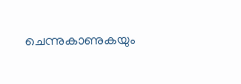ചെന്നുകാണുകയും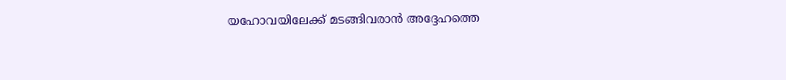യഹോവയിലേക്ക് മടങ്ങിവരാൻ അദ്ദേഹത്തെ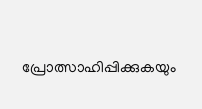പ്രോത്സാഹിപ്പിക്കുകയും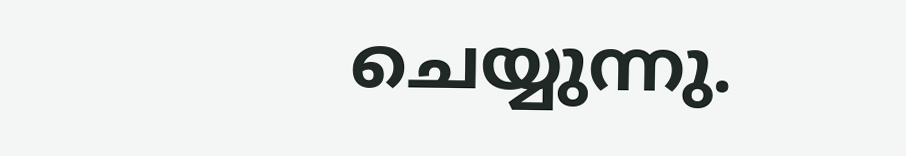ചെയ്യുന്നു.